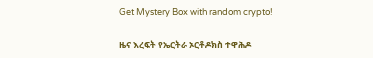Get Mystery Box with random crypto!

ዜና እረፍት የኤርትራ ኦርቶዶክስ ተዋሕዶ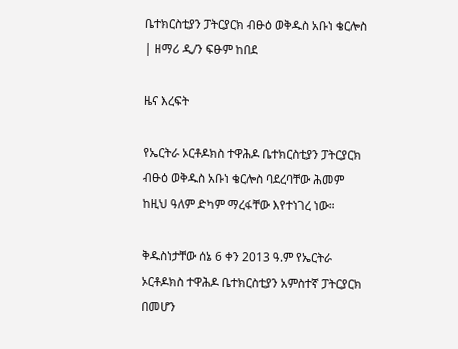ቤተክርስቲያን ፓትርያርክ ብፁዕ ወቅዱስ አቡነ ቄርሎስ | ዘማሪ ዲ/ን ፍፁም ከበደ

ዜና እረፍት

የኤርትራ ኦርቶዶክስ ተዋሕዶ ቤተክርስቲያን ፓትርያርክ ብፁዕ ወቅዱስ አቡነ ቄርሎስ ባደረባቸው ሕመም ከዚህ ዓለም ድካም ማረፋቸው እየተነገረ ነው።

ቅዱስነታቸው ሰኔ 6 ቀን 2013 ዓ.ም የኤርትራ ኦርቶዶክስ ተዋሕዶ ቤተክርስቲያን አምስተኛ ፓትርያርክ በመሆን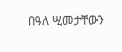በዓለ ሢመታቸውን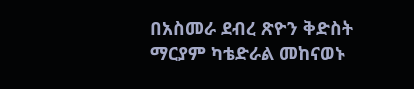በአስመራ ደብረ ጽዮን ቅድስት ማርያም ካቴድራል መከናወኑ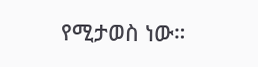የሚታወስ ነው።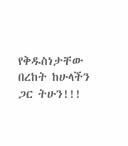የቅዱስነታቸው በረከት ከሁላችን ጋር ትሁን!!!